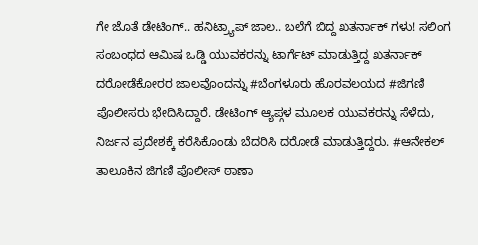ಗೇ ಜೊತೆ ಡೇಟಿಂಗ್.. ಹನಿಟ್ರ್ಯಾಪ್ ಜಾಲ.. ಬಲೆಗೆ ಬಿದ್ದ ಖತರ್ನಾಕ್ ಗಳು! ಸಲಿಂಗ ಸಂಬಂಧದ ಆಮಿಷ ಒಡ್ಡಿ ಯುವಕರನ್ನು ಟಾರ್ಗೆಟ್ ಮಾಡುತ್ತಿದ್ದ ಖತರ್ನಾಕ್ ದರೋಡೆಕೋರರ ಜಾಲವೊಂದನ್ನು #ಬೆಂಗಳೂರು ಹೊರವಲಯದ #ಜಿಗಣಿ ಪೊಲೀಸರು ಭೇದಿಸಿದ್ದಾರೆ. ಡೇಟಿಂಗ್ ಆ್ಯಪ್ಗಳ ಮೂಲಕ ಯುವಕರನ್ನು ಸೆಳೆದು, ನಿರ್ಜನ ಪ್ರದೇಶಕ್ಕೆ ಕರೆಸಿಕೊಂಡು ಬೆದರಿಸಿ ದರೋಡೆ ಮಾಡುತ್ತಿದ್ದರು. #ಆನೇಕಲ್ ತಾಲೂಕಿನ ಜಿಗಣಿ ಪೊಲೀಸ್ ಠಾಣಾ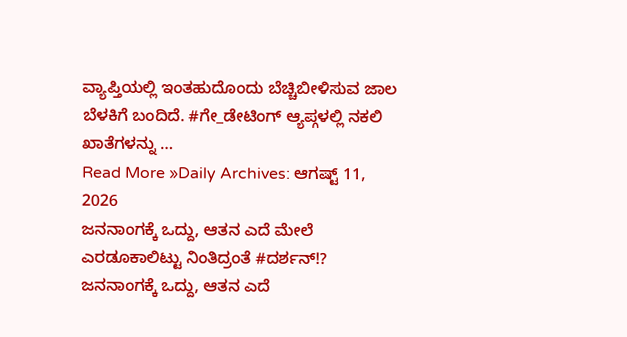ವ್ಯಾಪ್ತಿಯಲ್ಲಿ ಇಂತಹುದೊಂದು ಬೆಚ್ಚಿಬೀಳಿಸುವ ಜಾಲ ಬೆಳಕಿಗೆ ಬಂದಿದೆ. #ಗೇ_ಡೇಟಿಂಗ್ ಆ್ಯಪ್ಗಳಲ್ಲಿ ನಕಲಿ ಖಾತೆಗಳನ್ನು …
Read More »Daily Archives: ಆಗಷ್ಟ್ 11, 2026
ಜನನಾಂಗಕ್ಕೆ ಒದ್ದು, ಆತನ ಎದೆ ಮೇಲೆ ಎರಡೂಕಾಲಿಟ್ಟು ನಿಂತಿದ್ರಂತೆ #ದರ್ಶನ್!?
ಜನನಾಂಗಕ್ಕೆ ಒದ್ದು, ಆತನ ಎದೆ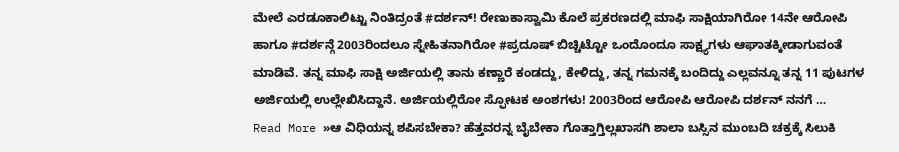ಮೇಲೆ ಎರಡೂಕಾಲಿಟ್ಟು ನಿಂತಿದ್ರಂತೆ #ದರ್ಶನ್! ರೇಣುಕಾಸ್ವಾಮಿ ಕೊಲೆ ಪ್ರಕರಣದಲ್ಲಿ ಮಾಫಿ ಸಾಕ್ಷಿಯಾಗಿರೋ 14ನೇ ಆರೋಪಿ ಹಾಗೂ #ದರ್ಶನ್ಗೆ 2003ರಿಂದಲೂ ಸ್ನೇಹಿತನಾಗಿರೋ #ಪ್ರದೂಷ್ ಬಿಚ್ಚಿಟ್ಟೋ ಒಂದೊಂದೂ ಸಾಕ್ಷ್ಯಗಳು ಆಘಾತಕ್ಕೀಡಾಗುವಂತೆ ಮಾಡಿವೆ. ತನ್ನ ಮಾಫಿ ಸಾಕ್ಷಿ ಅರ್ಜಿಯಲ್ಲಿ ತಾನು ಕಣ್ಣಾರೆ ಕಂಡದ್ದು, ಕೇಳಿದ್ದು, ತನ್ನ ಗಮನಕ್ಕೆ ಬಂದಿದ್ದು ಎಲ್ಲವನ್ನೂ ತನ್ನ 11 ಪುಟಗಳ ಅರ್ಜಿಯಲ್ಲಿ ಉಲ್ಲೇಖಿಸಿದ್ದಾನೆ. ಅರ್ಜಿಯಲ್ಲಿರೋ ಸ್ಫೋಟಕ ಅಂಶಗಳು! 2003ರಿಂದ ಆರೋಪಿ ಆರೋಪಿ ದರ್ಶನ್ ನನಗೆ …
Read More »ಆ ವಿಧಿಯನ್ನ ಶಪಿಸಬೇಕಾ? ಹೆತ್ತವರನ್ನ ಬೈಬೇಕಾ ಗೊತ್ತಾಗ್ತಿಲ್ಲಖಾಸಗಿ ಶಾಲಾ ಬಸ್ಸಿನ ಮುಂಬದಿ ಚಕ್ರಕ್ಕೆ ಸಿಲುಕಿ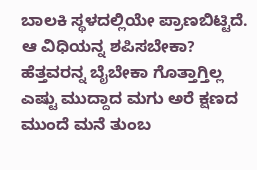ಬಾಲಕಿ ಸ್ಥಳದಲ್ಲಿಯೇ ಪ್ರಾಣಬಿಟ್ಟಿದೆ.
ಆ ವಿಧಿಯನ್ನ ಶಪಿಸಬೇಕಾ? ಹೆತ್ತವರನ್ನ ಬೈಬೇಕಾ ಗೊತ್ತಾಗ್ತಿಲ್ಲ ಎಷ್ಟು ಮುದ್ದಾದ ಮಗು ಅರೆ ಕ್ಷಣದ ಮುಂದೆ ಮನೆ ತುಂಬ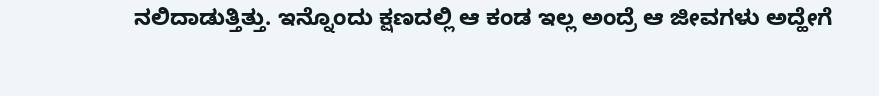ನಲಿದಾಡುತ್ತಿತ್ತು. ಇನ್ನೊಂದು ಕ್ಷಣದಲ್ಲಿ ಆ ಕಂಡ ಇಲ್ಲ ಅಂದ್ರೆ ಆ ಜೀವಗಳು ಅದ್ಹೇಗೆ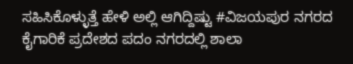ಸಹಿಸಿಕೊಳ್ಳುತ್ತೆ ಹೇಳಿ ಅಲ್ಲಿ ಆಗಿದ್ದಿಷ್ಟು #ವಿಜಯಪುರ ನಗರದ ಕೈಗಾರಿಕೆ ಪ್ರದೇಶದ ಪದಂ ನಗರದಲ್ಲಿ ಶಾಲಾ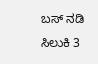ಬಸ್ ನಡಿ ಸಿಲುಕಿ 3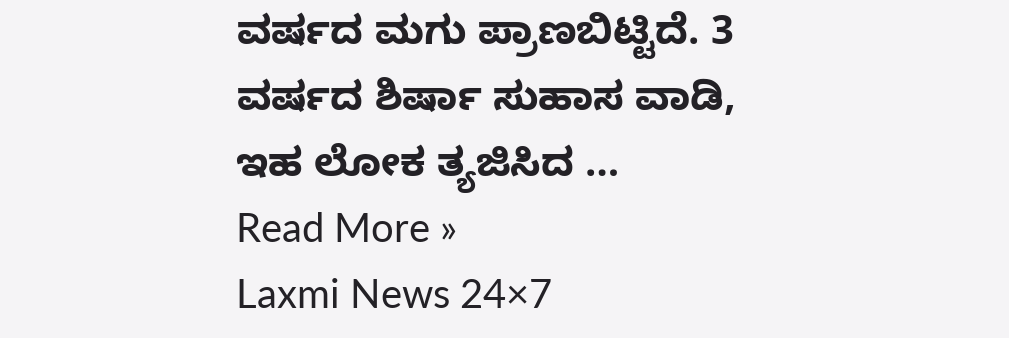ವರ್ಷದ ಮಗು ಪ್ರಾಣಬಿಟ್ಟಿದೆ. 3 ವರ್ಷದ ಶಿರ್ಷಾ ಸುಹಾಸ ವಾಡಿ, ಇಹ ಲೋಕ ತ್ಯಜಿಸಿದ …
Read More »
Laxmi News 24×7